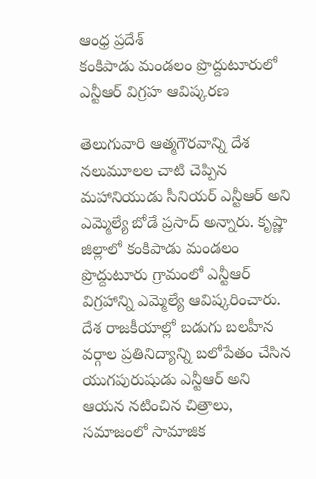ఆంధ్ర ప్రదేశ్
కంకిపాడు మండలం ప్రొద్దుటూరులో ఎన్టీఆర్ విగ్రహ ఆవిష్కరణ

తెలుగువారి ఆత్మగౌరవాన్ని దేశ నలుమూలల చాటి చెప్పిన మహానియుడు సీనియర్ ఎన్టీఆర్ అని ఎమ్మెల్యే బోడే ప్రసాద్ అన్నారు. కృష్ణా జిల్లాలో కంకిపాడు మండలం ప్రొద్దుటూరు గ్రామంలో ఎన్టీఆర్ విగ్రహాన్ని ఎమ్మెల్యే ఆవిష్కరించారు.
దేశ రాజకీయాల్లో బడుగు బలహీన వర్గాల ప్రతినిద్యాన్ని బలోపేతం చేసిన యుగపురుషుడు ఎన్టీఆర్ అని ఆయన నటించిన చిత్రాలు, సమాజంలో సామాజిక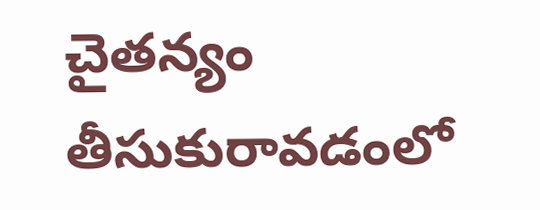చైతన్యం తీసుకురావడంలో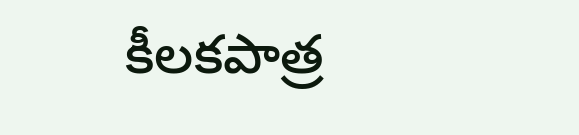కీలకపాత్ర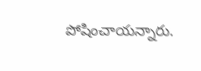పోషించాయన్నారు.